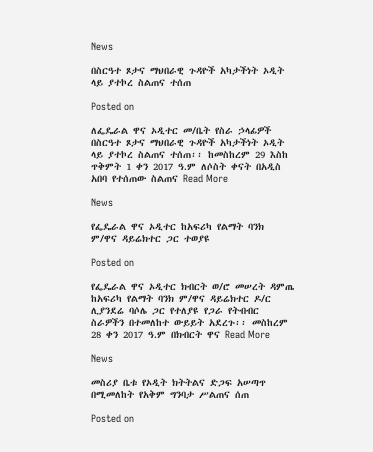News

በስርዓተ ጾታና ማህበራዊ ጉዳዮች አካታችነት ኦዲት ላይ ያተኮረ ስልጠና ተሰጠ

Posted on

ለፌዴራል ዋና ኦዲተር መ/ቤት የስራ ኃላፊዎች በስርዓተ ጾታና ማህበራዊ ጉዳዮች አካታችነት ኦዲት ላይ ያተኮረ ስልጠና ተሰጠ፡፡ ከመስከረም 29 እስከ ጥቅምት 1 ቀን 2017 ዓ.ም ለሶስት ቀናት በአዲስ አበባ የተሰጠው ስልጠና Read More

News

የፌዴራል ዋና ኦዲተር ከአፍሪካ የልማት ባንክ ም/ዋና ዳይሬክተር ጋር ተወያዩ

Posted on

የፌዴራል ዋና ኦዲተር ክብርት ወ/ሮ መሠረት ዳምጤ ከአፍሪካ የልማት ባንክ ም/ዋና ዳይሬክተር ዶ/ር ሊያንደሬ ባሶሌ ጋር የተለያዩ የጋራ የትብብር ስራዎችን በተመለከተ ውይይት አደረጉ፡፡ መስከረም 28 ቀን 2017 ዓ.ም በክብርት ዋና Read More

News

መስሪያ ቤቱ የኦዲት ክትትልና ድጋፍ አሠጣጥ በሚመለከት የአቅም ግንባታ ሥልጠና ሰጠ

Posted on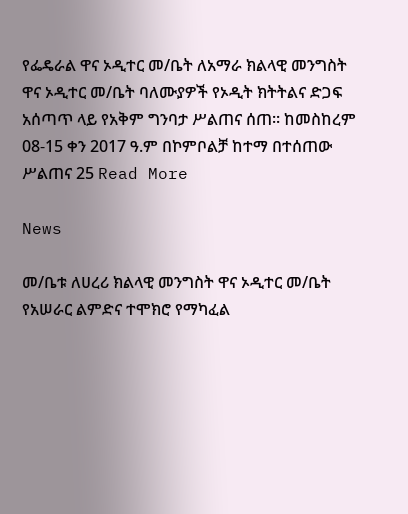የፌዴራል ዋና ኦዲተር መ/ቤት ለአማራ ክልላዊ መንግስት ዋና ኦዲተር መ/ቤት ባለሙያዎች የኦዲት ክትትልና ድጋፍ አሰጣጥ ላይ የአቅም ግንባታ ሥልጠና ሰጠ፡፡ ከመስከረም 08-15 ቀን 2017 ዓ.ም በኮምቦልቻ ከተማ በተሰጠው ሥልጠና 25 Read More

News

መ/ቤቱ ለሀረሪ ክልላዊ መንግስት ዋና ኦዲተር መ/ቤት የአሠራር ልምድና ተሞክሮ የማካፈል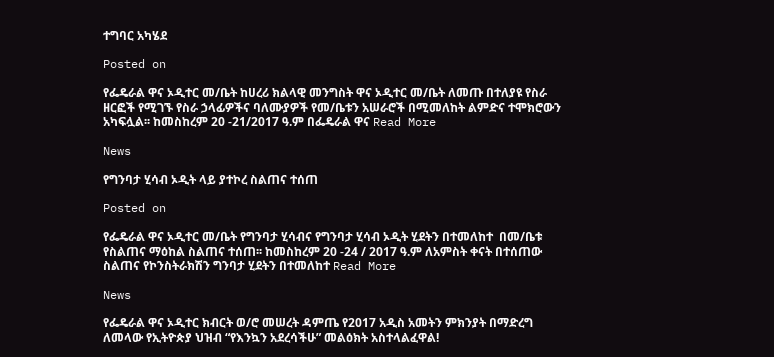ተግባር አካሄደ

Posted on

የፌዴራል ዋና ኦዲተር መ/ቤት ከሀረሪ ክልላዊ መንግስት ዋና ኦዲተር መ/ቤት ለመጡ በተለያዩ የስራ ዘርፎች የሚገኙ የስራ ኃላፊዎችና ባለሙያዎች የመ/ቤቱን አሠራሮች በሚመለከት ልምድና ተሞክሮውን አካፍሏል፡፡ ከመስከረም 20 -21/2017 ዓ.ም በፌዴራል ዋና Read More

News

የግንባታ ሂሳብ ኦዲት ላይ ያተኮረ ስልጠና ተሰጠ

Posted on

የፌዴራል ዋና ኦዲተር መ/ቤት የግንባታ ሂሳብና የግንባታ ሂሳብ ኦዲት ሂደትን በተመለከተ  በመ/ቤቱ የስልጠና ማዕከል ስልጠና ተሰጠ፡፡ ከመስከረም 20 -24 / 2017 ዓ.ም ለአምስት ቀናት በተሰጠው ስልጠና የኮንስትራክሽን ግንባታ ሂደትን በተመለከተ Read More

News

የፌዴራል ዋና ኦዲተር ክብርት ወ/ሮ መሠረት ዳምጤ የ2017 አዲስ አመትን ምክንያት በማድረግ ለመላው የኢትዮጵያ ህዝብ “የእንኳን አደረሳችሁ” መልዕክት አስተላልፈዋል!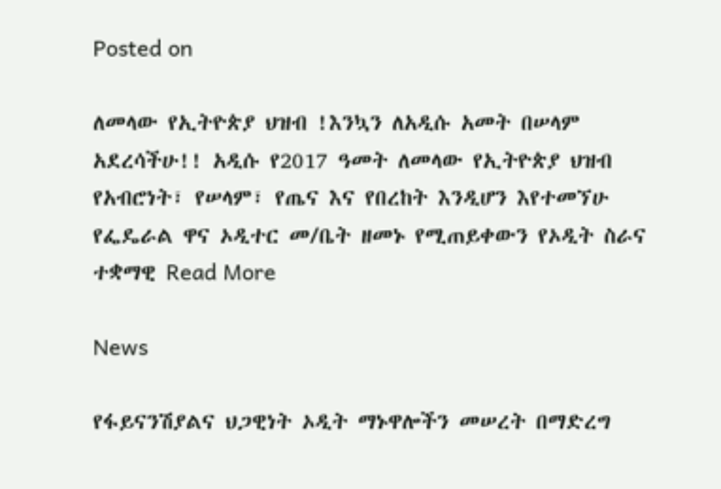Posted on

ለመላው የኢትዮጵያ ህዝብ !እንኳን ለአዲሱ አመት በሠላም አደረሳችሁ!! አዲሱ የ2017 ዓመት ለመላው የኢትዮጵያ ህዝብ የአብሮነት፣ የሠላም፣ የጤና እና የበረከት እንዲሆን እየተመኘሁ የፌዴራል ዋና ኦዲተር መ/ቤት ዘመኑ የሚጠይቀውን የኦዲት ስራና ተቋማዊ Read More

News

የፋይናንሽያልና ህጋዊነት ኦዲት ማኑዋሎችን መሠረት በማድረግ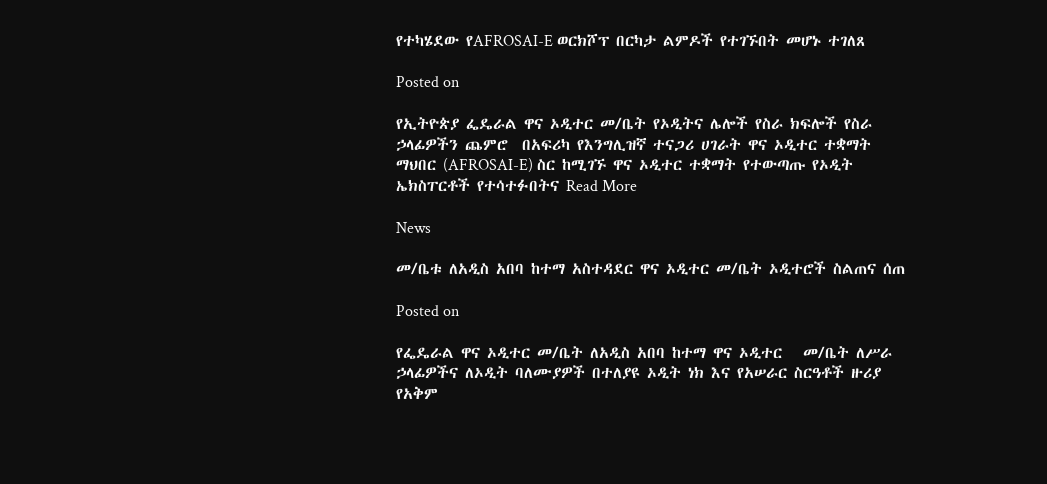የተካሄደው የAFROSAI-E ወርክሾፕ በርካታ ልምዶች የተገኙበት መሆኑ ተገለጸ

Posted on

የኢትዮጵያ ፌዴራል ዋና ኦዲተር መ/ቤት የኦዲትና ሌሎች የስራ ክፍሎች የስራ ኃላፊዎችን ጨምሮ  በአፍሪካ የእንግሊዝኛ ተናጋሪ ሀገራት ዋና ኦዲተር ተቋማት ማህበር (AFROSAI-E) ስር ከሚገኙ ዋና ኦዲተር ተቋማት የተውጣጡ የኦዲት ኤክስፐርቶች የተሳተፉበትና Read More

News

መ/ቤቱ ለአዲስ አበባ ከተማ አስተዳደር ዋና ኦዲተር መ/ቤት ኦዲተሮች ስልጠና ሰጠ

Posted on

የፌዴራል ዋና ኦዲተር መ/ቤት ለአዲስ አበባ ከተማ ዋና ኦዲተር   መ/ቤት ለሥራ ኃላፊዎችና ለኦዲት ባለሙያዎች በተለያዩ ኦዲት ነክ እና የአሠራር ስርዓቶች ዙሪያ የአቅም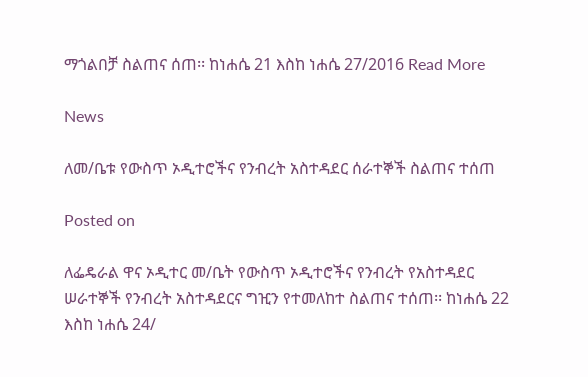ማጎልበቻ ስልጠና ሰጠ፡፡ ከነሐሴ 21 እስከ ነሐሴ 27/2016 Read More

News

ለመ/ቤቱ የውስጥ ኦዲተሮችና የንብረት አስተዳደር ሰራተኞች ስልጠና ተሰጠ

Posted on

ለፌዴራል ዋና ኦዲተር መ/ቤት የውስጥ ኦዲተሮችና የንብረት የአስተዳደር ሠራተኞች የንብረት አስተዳደርና ግዢን የተመለከተ ስልጠና ተሰጠ፡፡ ከነሐሴ 22 እስከ ነሐሴ 24/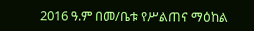2016 ዓ.ም በመ/ቤቱ የሥልጠና ማዕከል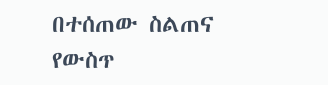በተሰጠው ስልጠና የውስጥ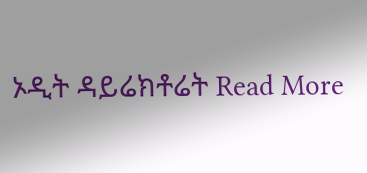ኦዲት ዳይሬክቶሬት Read More